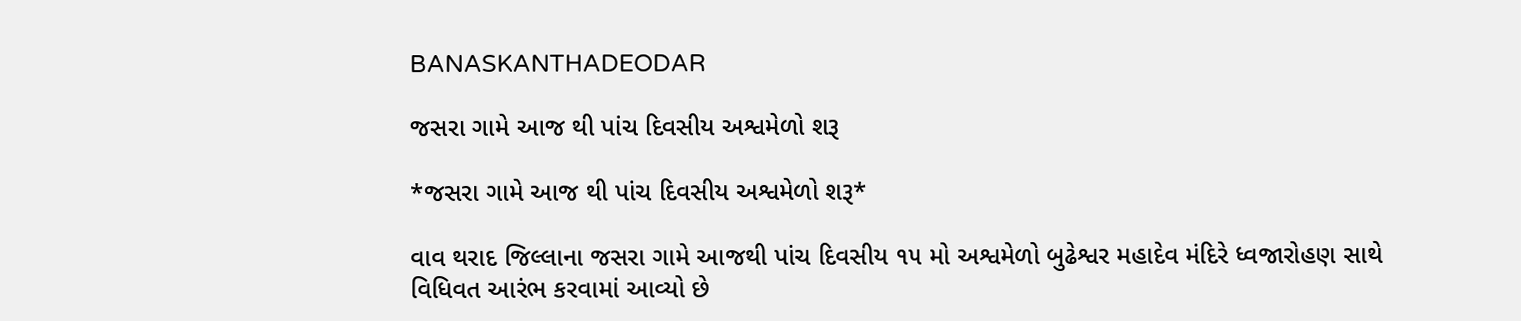BANASKANTHADEODAR

જસરા ગામે આજ થી પાંચ દિવસીય અશ્વમેળો શરૂ

*જસરા ગામે આજ થી પાંચ દિવસીય અશ્વમેળો શરૂ*

વાવ થરાદ જિલ્લાના જસરા ગામે આજથી પાંચ દિવસીય ૧૫ મો અશ્વમેળો બુઢેશ્વર મહાદેવ મંદિરે ધ્વજારોહણ સાથે વિધિવત આરંભ કરવામાં આવ્યો છે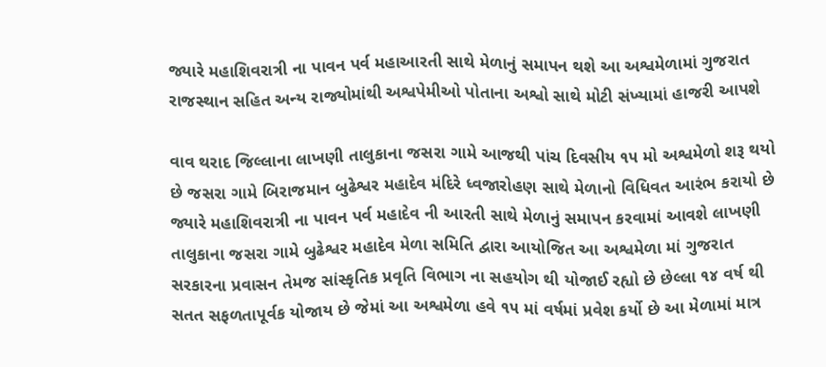જ્યારે મહાશિવરાત્રી ના પાવન પર્વ મહાઆરતી સાથે મેળાનું સમાપન થશે આ અશ્વમેળામાં ગુજરાત રાજસ્થાન સહિત અન્ય રાજ્યોમાંથી અશ્વપેમીઓ પોતાના અશ્વો સાથે મોટી સંખ્યામાં હાજરી આપશે

વાવ થરાદ જિલ્લાના લાખણી તાલુકાના જસરા ગામે આજથી પાંચ દિવસીય ૧૫ મો અશ્વમેળો શરૂ થયો છે જસરા ગામે બિરાજમાન બુઢેશ્વર મહાદેવ મંદિરે ધ્વજારોહણ સાથે મેળાનો વિધિવત આરંભ કરાયો છે જ્યારે મહાશિવરાત્રી ના પાવન પર્વ મહાદેવ ની આરતી સાથે મેળાનું સમાપન કરવામાં આવશે લાખણી તાલુકાના જસરા ગામે બુઢેશ્વર મહાદેવ મેળા સમિતિ દ્વારા આયોજિત આ અશ્વમેળા માં ગુજરાત સરકારના પ્રવાસન તેમજ સાંસ્કૃતિક પ્રવૃતિ વિભાગ ના સહયોગ થી યોજાઈ રહ્યો છે છેલ્લા ૧૪ વર્ષ થી સતત સફળતાપૂર્વક યોજાય છે જેમાં આ અશ્વમેળા હવે ૧૫ માં વર્ષમાં પ્રવેશ કર્યો છે આ મેળામાં માત્ર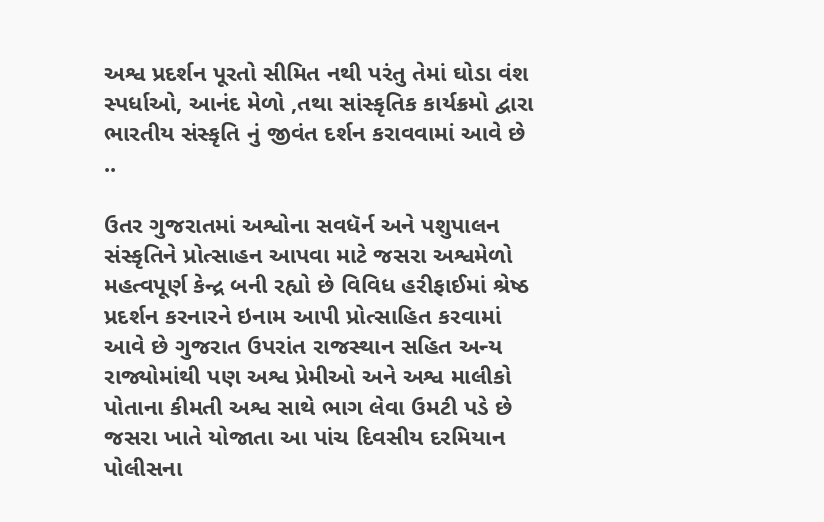અશ્વ પ્રદર્શન પૂરતો સીમિત નથી પરંતુ તેમાં ઘોડા વંશ સ્પર્ધાઓ, આનંદ મેળો ,તથા સાંસ્કૃતિક કાર્યક્રમો દ્વારા ભારતીય સંસ્કૃતિ નું જીવંત દર્શન કરાવવામાં આવે છે ..

ઉતર ગુજરાતમાં અશ્વોના સવધૅર્ન અને પશુપાલન સંસ્કૃતિને પ્રોત્સાહન આપવા માટે જસરા અશ્વમેળો મહત્વપૂર્ણ કેન્દ્ર બની રહ્યો છે વિવિધ હરીફાઈમાં શ્રેષ્ઠ પ્રદર્શન કરનારને ઇનામ આપી પ્રોત્સાહિત કરવામાં આવે છે ગુજરાત ઉપરાંત રાજસ્થાન સહિત અન્ય રાજ્યોમાંથી પણ અશ્વ પ્રેમીઓ અને અશ્વ માલીકો પોતાના કીમતી અશ્વ સાથે ભાગ લેવા ઉમટી પડે છે જસરા ખાતે યોજાતા આ પાંચ દિવસીય દરમિયાન પોલીસના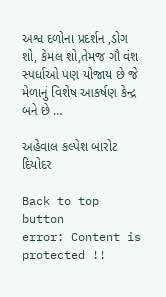અશ્વ દળોના પ્રદર્શન ,ડોગ શો, કેમલ શો,તેમજ ગૌ વંશ સ્પર્ધાઓ પણ યોજાય છે જે મેળાનું વિશેષ આકર્ષણ કેન્દ્ર બને છે …

અહેવાલ કલ્પેશ બારોટ દિયોદર

Back to top button
error: Content is protected !!